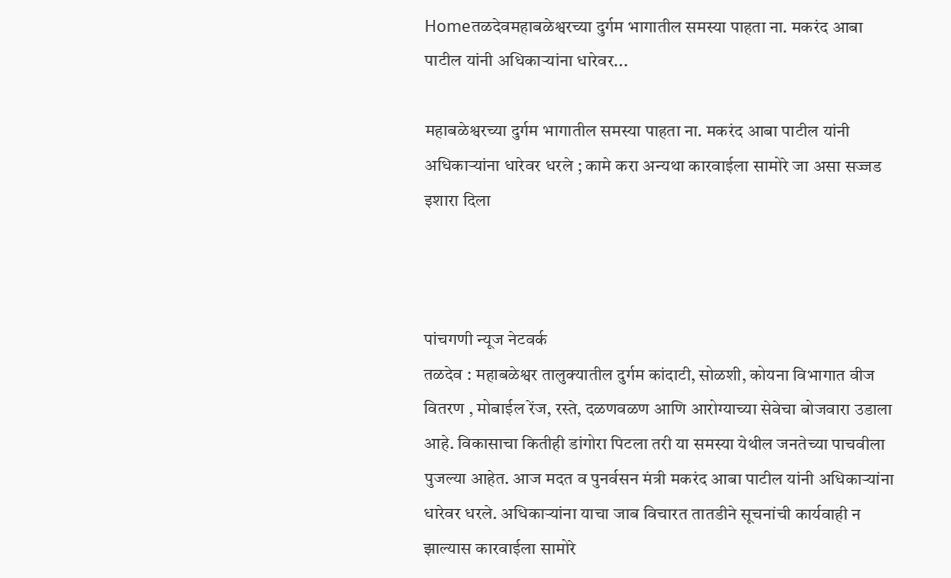Homeतळदेवमहाबळेश्वरच्या दुर्गम भागातील समस्या पाहता ना. मकरंद आबा पाटील यांनी अधिकाऱ्यांना धारेवर...

महाबळेश्वरच्या दुर्गम भागातील समस्या पाहता ना. मकरंद आबा पाटील यांनी अधिकाऱ्यांना धारेवर धरले ; कामे करा अन्यथा कारवाईला सामोरे जा असा सज्जड इशारा दिला



पांचगणी न्यूज नेटवर्क
तळदेव : महाबळेश्वर तालुक्यातील दुर्गम कांदाटी, सोळशी, कोयना विभागात वीज वितरण , मोबाईल रेंज, रस्ते, दळणवळण आणि आरोग्याच्या सेवेचा बोजवारा उडाला आहे. विकासाचा कितीही डांगोरा पिटला तरी या समस्या येथील जनतेच्या पाचवीला पुजल्या आहेत. आज मदत व पुनर्वसन मंत्री मकरंद आबा पाटील यांनी अधिकाऱ्यांना धारेवर धरले. अधिकाऱ्यांना याचा जाब विचारत तातडीने सूचनांची कार्यवाही न झाल्यास कारवाईला सामोरे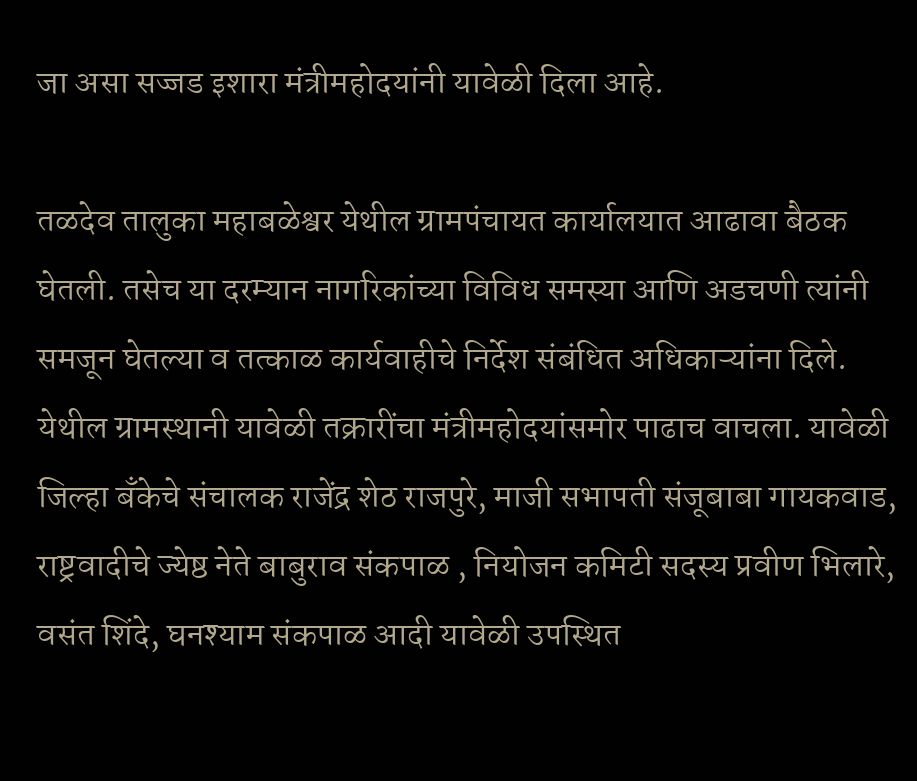जा असा सज्जड इशारा मंत्रीमहोदयांनी यावेळी दिला आहे.

तळदेव तालुका महाबळेश्वर येथील ग्रामपंचायत कार्यालयात आढावा बैठक घेतली. तसेच या दरम्यान नागरिकांच्या विविध समस्या आणि अडचणी त्यांनी समजून घेतल्या व तत्काळ कार्यवाहीचे निर्देश संबंधित अधिकाऱ्यांना दिले. येथील ग्रामस्थानी यावेळी तक्रारींचा मंत्रीमहोदयांसमोर पाढाच वाचला. यावेळी जिल्हा बँकेचे संचालक राजेंद्र शेठ राजपुरे, माजी सभापती संजूबाबा गायकवाड, राष्ट्रवादीचे ज्येष्ठ नेते बाबुराव संकपाळ , नियोजन कमिटी सदस्य प्रवीण भिलारे, वसंत शिंदे, घनश्याम संकपाळ आदी यावेळी उपस्थित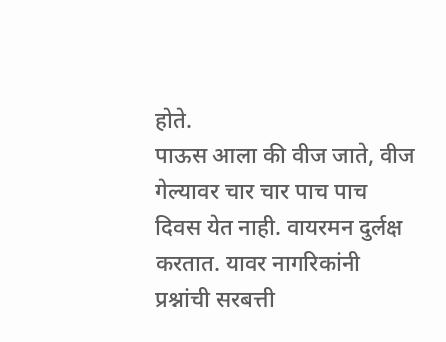होते.
पाऊस आला की वीज जाते, वीज गेल्यावर चार चार पाच पाच दिवस येत नाही. वायरमन दुर्लक्ष करतात. यावर नागरिकांनी प्रश्नांची सरबत्ती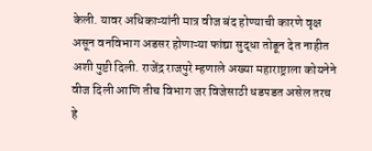केली. यावर अधिकाऱ्यांनी मात्र वीज बंद होण्याची कारणे वृक्ष असून वनविभाग अडसर होणाऱ्या फांद्या सुद्धा तोडून देत नाहीत अशी पुष्टी दिली. राजेंद्र राजपुरे म्हणाले अख्या महाराष्ट्राला कोयनेने वीज दिली आणि तीच विभाग जर विजेसाठी धडपडत असेल तरच हे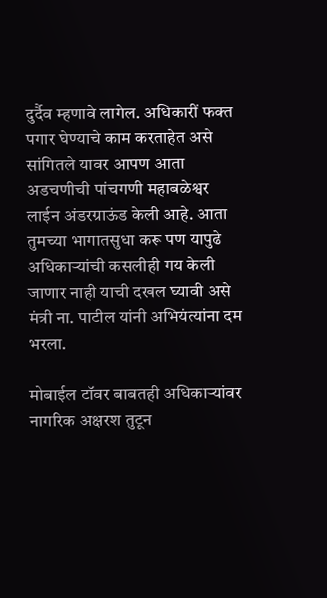दुर्दैव म्हणावे लागेल. अधिकारीं फक्त पगार घेण्याचे काम करताहेत असे सांगितले यावर आपण आता अडचणीची पांचगणी महाबळेश्वर लाईन अंडरग्राऊंड केली आहे. आता तुमच्या भागातसुधा करू पण यापुढे अधिकाऱ्यांची कसलीही गय केली जाणार नाही याची दखल घ्यावी असे मंत्री ना. पाटील यांनी अभियंत्यांना दम भरला.

मोबाईल टॉवर बाबतही अधिकाऱ्यांवर नागरिक अक्षरश तुटून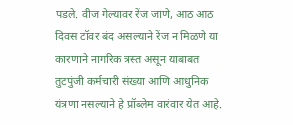पडले. वीज गेल्यावर रेंज जाणे, आठ आठ दिवस टॉवर बंद असल्याने रेंज न मिळणे या कारणाने नागरिक त्रस्त असून याबाबत तुटपुंजी कर्मचारी संख्या आणि आधुनिक यंत्रणा नसल्याने हे प्रॉब्लेम वारंवार येत आहे.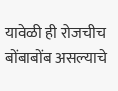यावेळी ही रोजचीच बोंबाबोंब असल्याचे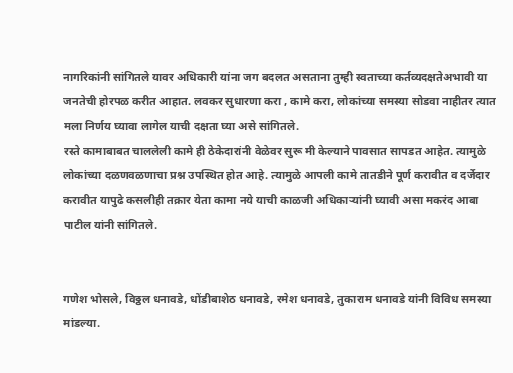नागरिकांनी सांगितले यावर अधिकारी यांना जग बदलत असताना तुम्ही स्वताच्या कर्तव्यदक्षतेअभावी या जनतेची होरपळ करीत आहात. लवकर सुधारणा करा , कामे करा, लोकांच्या समस्या सोडवा नाहीतर त्यात मला निर्णय घ्यावा लागेल याची दक्षता घ्या असे सांगितले.
रस्ते कामाबाबत चाललेली कामे ही ठेकेदारांनी वेळेवर सुरू मी केल्याने पावसात सापडत आहेत. त्यामुळे लोकांच्या दळणवळणाचा प्रश्न उपस्थित होत आहे. त्यामुळे आपली कामे तातडीने पूर्ण करावीत व दर्जेदार करावीत यापुढे कसलीही तक्रार येता कामा नये याची काळजी अधिकाऱ्यांनी घ्यावी असा मकरंद आबा पाटील यांनी सांगितले.


गणेश भोसले, विठ्ठल धनावडे, धोंडीबाशेठ धनावडे, रमेश धनावडे, तुकाराम धनावडे यांनी विविध समस्या मांडल्या.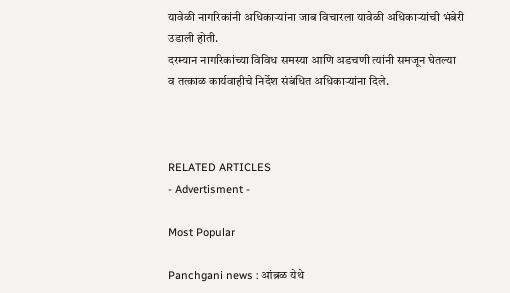यावेळी नागरिकांनी अधिकाऱ्यांना जाब विचारला यावेळी अधिकाऱ्यांची भंबेरी उडाली होती.
दरम्यान नागरिकांच्या विविध समस्या आणि अडचणी त्यांनी समजून घेतल्या व तत्काळ कार्यवाहीचे निर्देश संबंधित अधिकाऱ्यांना दिले.



RELATED ARTICLES
- Advertisment -

Most Popular

Panchgani news : आंब्रळ येथे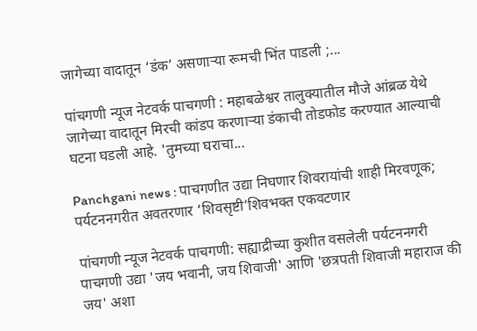जागेच्या वादातून ‘डंक’ असणाऱ्या रूमची भिंत पाडली ;...

पांचगणी न्यूज नेटवर्क पाचगणी : महाबळेश्वर तालुक्यातील मौजे आंब्रळ येथे जागेच्या वादातून मिरची कांडप करणाऱ्या डंकाची तोडफोड करण्यात आल्याची घटना घडली आहे. 'तुमच्या घराचा...

Panchgani news : पाचगणीत उद्या निघणार शिवरायांची शाही मिरवणूक; पर्यटननगरीत अवतरणार ‘शिवसृष्टी’शिवभक्त एकवटणार

पांचगणी न्यूज नेटवर्क पाचगणी: सह्याद्रीच्या कुशीत वसलेली पर्यटननगरी पाचगणी उद्या 'जय भवानी, जय शिवाजी' आणि 'छत्रपती शिवाजी महाराज की जय' अशा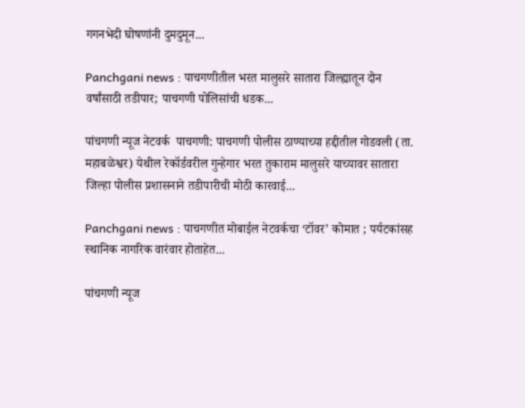गगनभेदी घोषणांनी दुमदुमून...

Panchgani news : पाचगणीतील भरत मालुसरे सातारा जिल्ह्यातून दोन वर्षांसाठी तडीपार; पाचगणी पोलिसांची धडक...

पांचगणी न्यूज नेटवर्क  पाचगणी: पाचगणी पोलीस ठाण्याच्या हद्दीतील गोडवली (ता. महाबळेश्वर) येथील रेकॉर्डवरील गुन्हेगार भरत तुकाराम मालुसरे याच्यावर सातारा जिल्हा पोलीस प्रशासनाने तडीपारीची मोठी कारवाई...

Panchgani news : पाचगणीत मोबाईल नेटवर्कचा ‘टॉवर’ कोमात ; पर्यटकांसह स्थानिक नागरिक वारंवार होताहेत...

पांचगणी न्यूज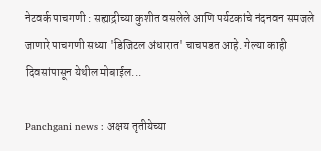नेटवर्क पाचगणी : सह्याद्रीच्या कुशीत वसलेले आणि पर्यटकांचे नंदनवन समजले जाणारे पाचगणी सध्या 'डिजिटल अंधारात' चाचपडत आहे. गेल्या काही दिवसांपासून येथील मोबाईल...

Panchgani news : अक्षय तृतीयेच्या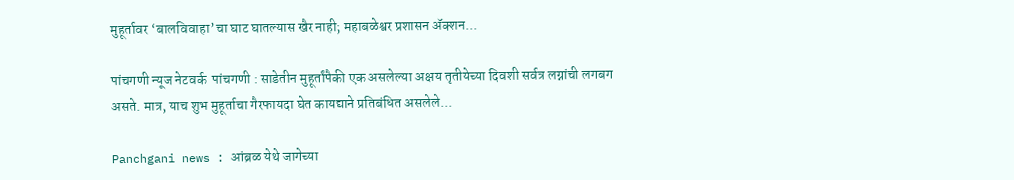मुहूर्तावर ‘बालविवाहा’चा घाट घातल्यास खैर नाही; महाबळेश्वर प्रशासन ॲक्शन...

पांचगणी न्यूज नेटवर्क  पांचगणी : साडेतीन मुहूर्तांपैकी एक असलेल्या अक्षय तृतीयेच्या दिवशी सर्वत्र लग्नांची लगबग असते. मात्र, याच शुभ मुहूर्ताचा गैरफायदा घेत कायद्याने प्रतिबंधित असलेले...

Panchgani news : आंब्रळ येथे जागेच्या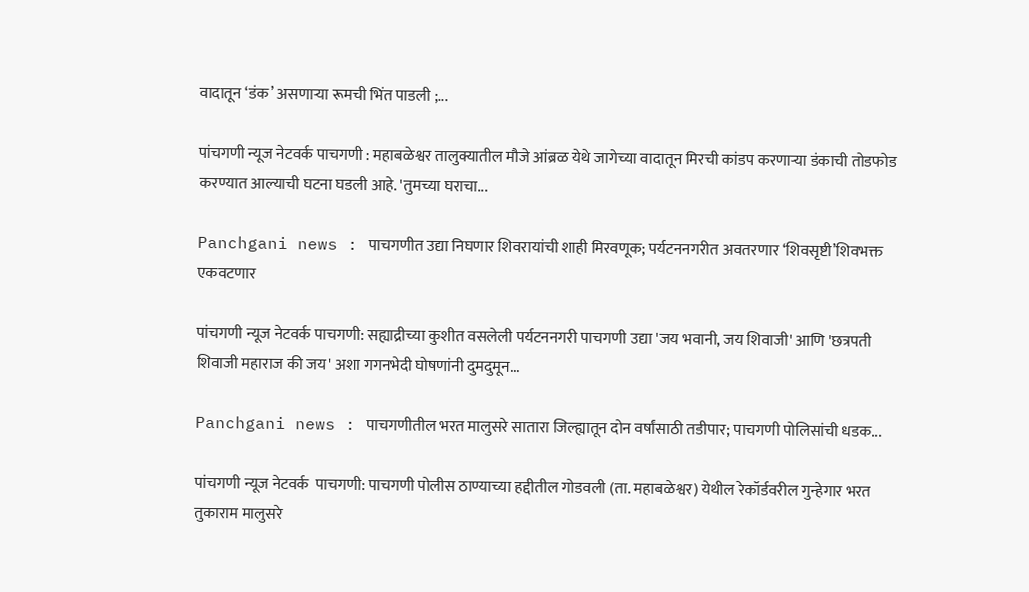वादातून ‘डंक’ असणाऱ्या रूमची भिंत पाडली ;...

पांचगणी न्यूज नेटवर्क पाचगणी : महाबळेश्वर तालुक्यातील मौजे आंब्रळ येथे जागेच्या वादातून मिरची कांडप करणाऱ्या डंकाची तोडफोड करण्यात आल्याची घटना घडली आहे. 'तुमच्या घराचा...

Panchgani news : पाचगणीत उद्या निघणार शिवरायांची शाही मिरवणूक; पर्यटननगरीत अवतरणार ‘शिवसृष्टी’शिवभक्त एकवटणार

पांचगणी न्यूज नेटवर्क पाचगणी: सह्याद्रीच्या कुशीत वसलेली पर्यटननगरी पाचगणी उद्या 'जय भवानी, जय शिवाजी' आणि 'छत्रपती शिवाजी महाराज की जय' अशा गगनभेदी घोषणांनी दुमदुमून...

Panchgani news : पाचगणीतील भरत मालुसरे सातारा जिल्ह्यातून दोन वर्षांसाठी तडीपार; पाचगणी पोलिसांची धडक...

पांचगणी न्यूज नेटवर्क  पाचगणी: पाचगणी पोलीस ठाण्याच्या हद्दीतील गोडवली (ता. महाबळेश्वर) येथील रेकॉर्डवरील गुन्हेगार भरत तुकाराम मालुसरे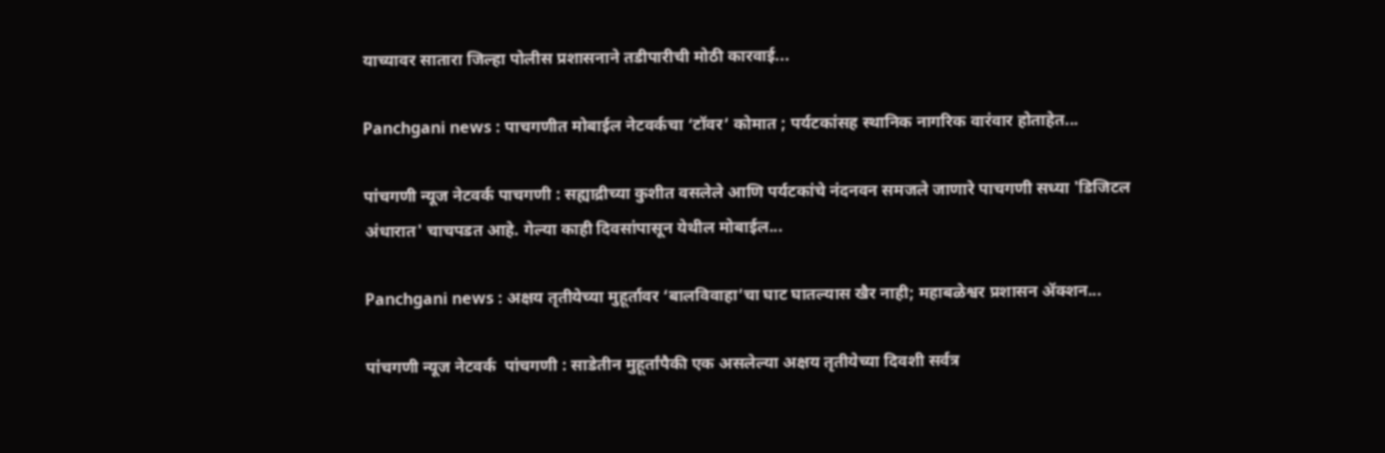याच्यावर सातारा जिल्हा पोलीस प्रशासनाने तडीपारीची मोठी कारवाई...

Panchgani news : पाचगणीत मोबाईल नेटवर्कचा ‘टॉवर’ कोमात ; पर्यटकांसह स्थानिक नागरिक वारंवार होताहेत...

पांचगणी न्यूज नेटवर्क पाचगणी : सह्याद्रीच्या कुशीत वसलेले आणि पर्यटकांचे नंदनवन समजले जाणारे पाचगणी सध्या 'डिजिटल अंधारात' चाचपडत आहे. गेल्या काही दिवसांपासून येथील मोबाईल...

Panchgani news : अक्षय तृतीयेच्या मुहूर्तावर ‘बालविवाहा’चा घाट घातल्यास खैर नाही; महाबळेश्वर प्रशासन ॲक्शन...

पांचगणी न्यूज नेटवर्क  पांचगणी : साडेतीन मुहूर्तांपैकी एक असलेल्या अक्षय तृतीयेच्या दिवशी सर्वत्र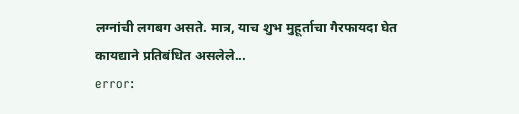लग्नांची लगबग असते. मात्र, याच शुभ मुहूर्ताचा गैरफायदा घेत कायद्याने प्रतिबंधित असलेले...
error: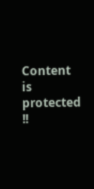Content is protected !!